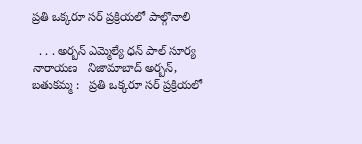ప్రతి ఒక్కరూ సర్ ప్రక్రియలో పాల్గొనాలి

  . . . అర్బన్ ఎమ్మెల్యే ధన్ పాల్ సూర్య నారాయణ   నిజామాబాద్ అర్బన్, బతుకమ్మ :   ప్రతి ఒక్కరూ సర్ ప్రక్రియలో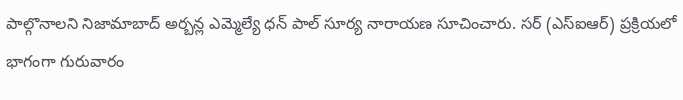పాల్గొనాలని నిజామాబాద్ అర్బన్ల ఎమ్మెల్యే ధన్ పాల్ సూర్య నారాయణ సూచించారు. సర్ (ఎస్ఐఆర్) ప్రక్రియలో భాగంగా గురువారం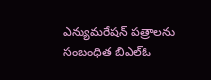ఎన్యుమరేషన్ పత్రాలను సంబంధిత బిఎల్ఓ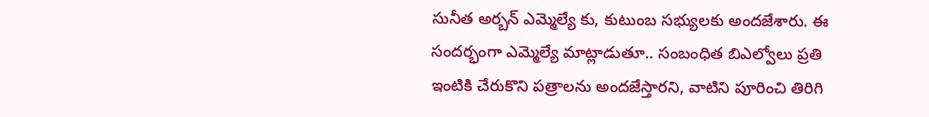సునీత అర్బన్ ఎమ్మెల్యే కు, కుటుంబ సభ్యులకు అందజేశారు. ఈ సందర్భంగా ఎమ్మెల్యే మాట్లాడుతూ.. సంబంధిత బిఎల్వోలు ప్రతి ఇంటికి చేరుకొని పత్రాలను అందజేస్తారని, వాటిని పూరించి తిరిగి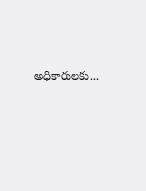అధికారులకు...